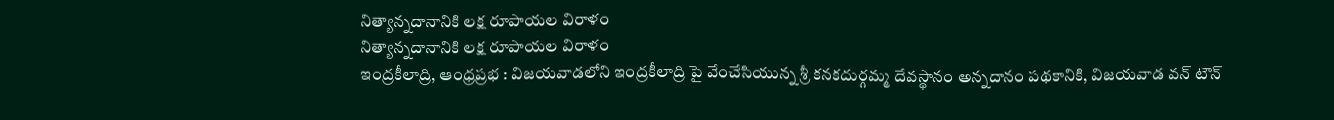నిత్యాన్నదానానికి లక్ష రూపాయల విరాళం
నిత్యాన్నదానానికి లక్ష రూపాయల విరాళం
ఇంద్రకీలాద్రి, ఆంధ్రప్రభ : విజయవాడలోని ఇంద్రకీలాద్రి పై వేంచేసియున్న శ్రీ కనకదుర్గమ్మ దేవస్థానం అన్నదానం పథకానికి, విజయవాడ వన్ టౌన్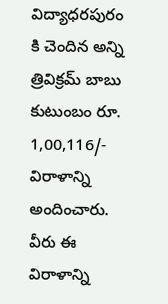విద్యాధరపురం కి చెందిన అన్ని త్రివిక్రమ్ బాబు కుటుంబం రూ. 1,00,116/- విరాళాన్ని అందించారు.
వీరు ఈ విరాళాన్ని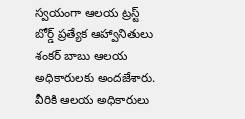స్వయంగా ఆలయ ట్రస్ట్ బోర్డ్ ప్రత్యేక ఆహ్వానితులు శంకర్ బాబు ఆలయ అధికారులకు అందజేశారు. వీరికి ఆలయ అధికారులు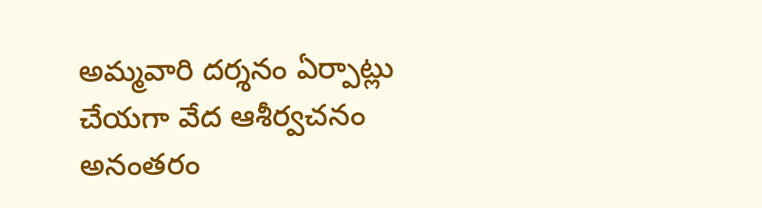అమ్మవారి దర్శనం ఏర్పాట్లు చేయగా వేద ఆశీర్వచనం అనంతరం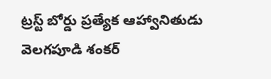ట్రస్ట్ బోర్డు ప్రత్యేక ఆహ్వానితుడు వెలగపూడి శంకర్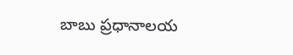బాబు ప్రధానాలయ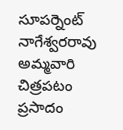సూపర్నెంట్ నాగేశ్వరరావు అమ్మవారి చిత్రపటం ప్రసాదం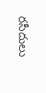రసీదులు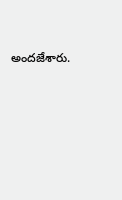అందజేశారు.